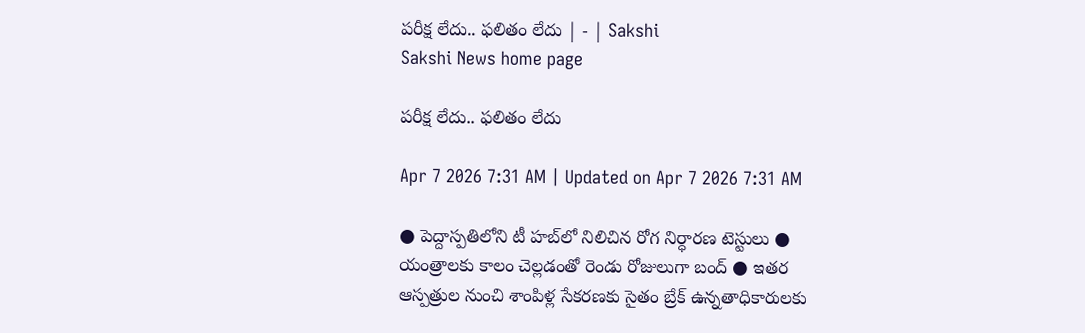పరీక్ష లేదు.. ఫలితం లేదు | - | Sakshi
Sakshi News home page

పరీక్ష లేదు.. ఫలితం లేదు

Apr 7 2026 7:31 AM | Updated on Apr 7 2026 7:31 AM

● పెద్దాస్పతిలోని టీ హబ్‌లో నిలిచిన రోగ నిర్ధారణ టెస్టులు ● యంత్రాలకు కాలం చెల్లడంతో రెండు రోజులుగా బంద్‌ ● ఇతర ఆస్పత్రుల నుంచి శాంపిళ్ల సేకరణకు సైతం బ్రేక్‌ ఉన్నతాధికారులకు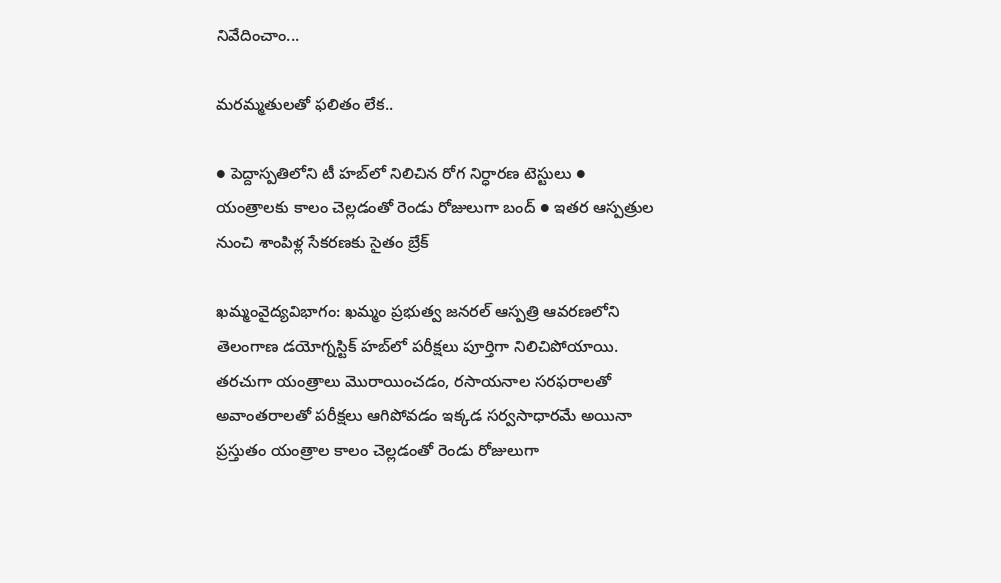నివేదించాం...

మరమ్మతులతో ఫలితం లేక..

● పెద్దాస్పతిలోని టీ హబ్‌లో నిలిచిన రోగ నిర్ధారణ టెస్టులు ● యంత్రాలకు కాలం చెల్లడంతో రెండు రోజులుగా బంద్‌ ● ఇతర ఆస్పత్రుల నుంచి శాంపిళ్ల సేకరణకు సైతం బ్రేక్‌

ఖమ్మంవైద్యవిభాగం: ఖమ్మం ప్రభుత్వ జనరల్‌ ఆస్పత్రి ఆవరణలోని తెలంగాణ డయోగ్నస్టిక్‌ హబ్‌లో పరీక్షలు పూర్తిగా నిలిచిపోయాయి. తరచుగా యంత్రాలు మొరాయించడం, రసాయనాల సరఫరాలతో అవాంతరాలతో పరీక్షలు ఆగిపోవడం ఇక్కడ సర్వసాధారమే అయినా ప్రస్తుతం యంత్రాల కాలం చెల్లడంతో రెండు రోజులుగా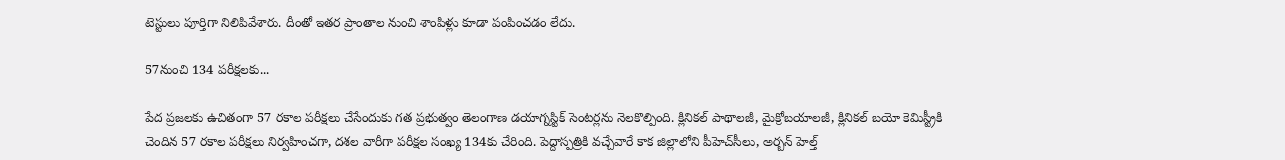టెస్టులు పూర్తిగా నిలిపివేశారు. దీంతో ఇతర ప్రాంతాల నుంచి శాంపిళ్లు కూడా పంపించడం లేదు.

57నుంచి 134 పరీక్షలకు...

పేద ప్రజలకు ఉచితంగా 57 రకాల పరీక్షలు చేసేందుకు గత ప్రభుత్వం తెలంగాణ డయాగ్నస్టిక్‌ సెంటర్లను నెలకొల్పింది. క్లినికల్‌ పాథాలజీ, మైక్రోబయాలజీ, క్లినికల్‌ బయో కెమిస్ట్రీకి చెందిన 57 రకాల పరీక్షలు నిర్వహించగా, దశల వారీగా పరీక్షల సంఖ్య 134కు చేరింది. పెద్దాస్పత్రికి వచ్చేవారే కాక జిల్లాలోని పీహెచ్‌సీలు, అర్బన్‌ హెల్త్‌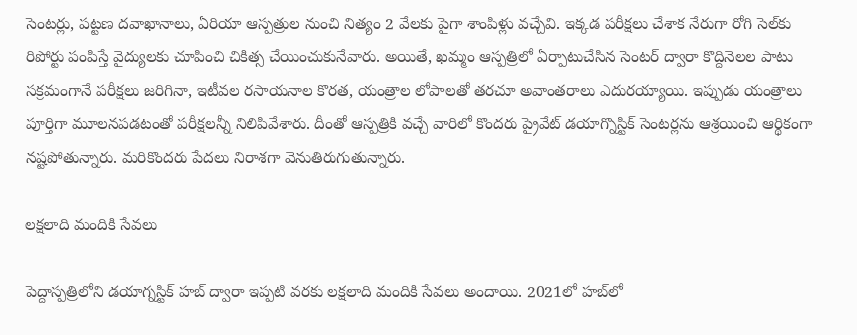సెంటర్లు, పట్టణ దవాఖానాలు, ఏరియా ఆస్పత్రుల నుంచి నిత్యం 2 వేలకు పైగా శాంపిళ్లు వచ్చేవి. ఇక్కడ పరీక్షలు చేశాక నేరుగా రోగి సెల్‌కు రిపోర్టు పంపిస్తే వైద్యులకు చూపించి చికిత్స చేయించుకునేవారు. అయితే, ఖమ్మం ఆస్పత్రిలో ఏర్పాటుచేసిన సెంటర్‌ ద్వారా కొద్దినెలల పాటు సక్రమంగానే పరీక్షలు జరిగినా, ఇటీవల రసాయనాల కొరత, యంత్రాల లోపాలతో తరచూ అవాంతరాలు ఎదురయ్యాయి. ఇప్పుడు యంత్రాలు పూర్తిగా మూలనపడటంతో పరీక్షలన్నీ నిలిపివేశారు. దీంతో ఆస్పత్రికి వచ్చే వారిలో కొందరు ప్రైవేట్‌ డయాగ్నొస్టిక్‌ సెంటర్లను ఆశ్రయించి ఆర్థికంగా నష్టపోతున్నారు. మరికొందరు పేదలు నిరాశగా వెనుతిరుగుతున్నారు.

లక్షలాది మందికి సేవలు

పెద్దాస్పత్రిలోని డయాగ్నస్టిక్‌ హబ్‌ ద్వారా ఇప్పటి వరకు లక్షలాది మందికి సేవలు అందాయి. 2021లో హబ్‌లో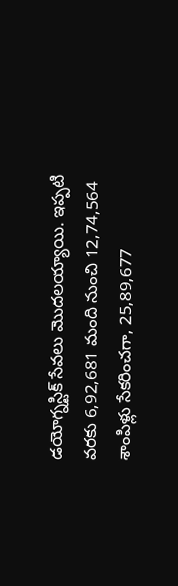డయోగ్నస్టిక్‌ సేవలు మొదలయ్యాయి. ఇప్పటి వరకు 6,92,681 మంది నుంచి 12,74,564 శాంపిళ్లు సేకరించగా, 25,89,677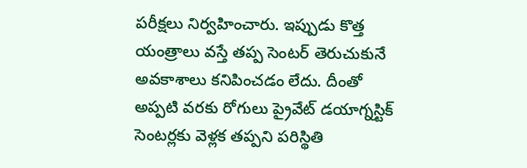పరీక్షలు నిర్వహించారు. ఇప్పుడు కొత్త యంత్రాలు వస్తే తప్ప సెంటర్‌ తెరుచుకునే అవకాశాలు కనిపించడం లేదు. దీంతో అప్పటి వరకు రోగులు ప్రైవేట్‌ డయాగ్నస్టిక్‌ సెంటర్లకు వెళ్లక తప్పని పరిస్థితి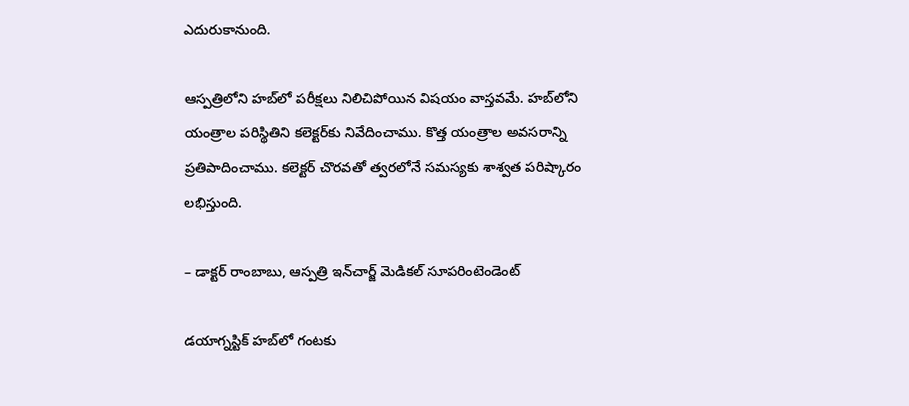ఎదురుకానుంది.

ఆస్పత్రిలోని హబ్‌లో పరీక్షలు నిలిచిపోయిన విషయం వాస్తవమే. హబ్‌లోని యంత్రాల పరిస్థితిని కలెక్టర్‌కు నివేదించాము. కొత్త యంత్రాల అవసరాన్ని ప్రతిపాదించాము. కలెక్టర్‌ చొరవతో త్వరలోనే సమస్యకు శాశ్వత పరిష్కారం లభిస్తుంది.

– డాక్టర్‌ రాంబాబు, ఆస్పత్రి ఇన్‌చార్జ్‌ మెడికల్‌ సూపరింటెండెంట్‌

డయాగ్నస్టిక్‌ హబ్‌లో గంటకు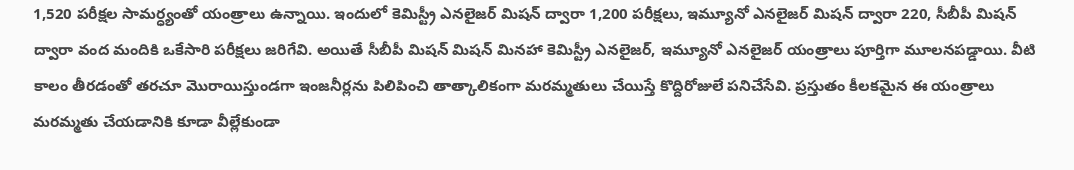1,520 పరీక్షల సామర్ధ్యంతో యంత్రాలు ఉన్నాయి. ఇందులో కెమిస్ట్రీ ఎనలైజర్‌ మిషన్‌ ద్వారా 1,200 పరీక్షలు, ఇమ్యూనో ఎనలైజర్‌ మిషన్‌ ద్వారా 220, సీబీపీ మిషన్‌ ద్వారా వంద మందికి ఒకేసారి పరీక్షలు జరిగేవి. అయితే సీబీపీ మిషన్‌ మిషన్‌ మినహా కెమిస్ట్రీ ఎనలైజర్‌, ఇమ్యూనో ఎనలైజర్‌ యంత్రాలు పూర్తిగా మూలనపడ్డాయి. వీటి కాలం తీరడంతో తరచూ మొరాయిస్తుండగా ఇంజనీర్లను పిలిపించి తాత్కాలికంగా మరమ్మతులు చేయిస్తే కొద్దిరోజులే పనిచేసేవి. ప్రస్తుతం కీలకమైన ఈ యంత్రాలు మరమ్మతు చేయడానికి కూడా వీల్లేకుండా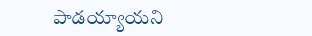పాడయ్యాయని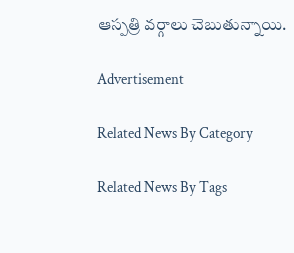ఆస్పత్రి వర్గాలు చెబుతున్నాయి.

Advertisement

Related News By Category

Related News By Tags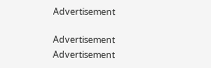Advertisement

Advertisement
Advertisement